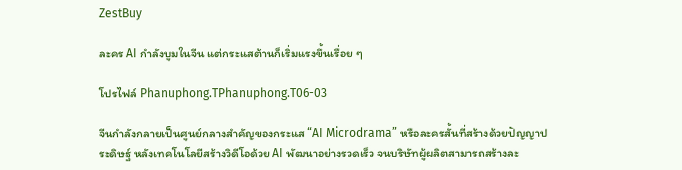ZestBuy

ละคร AI กำลังบูมในจีน แต่กระแสต้านก็เริ่มแรงขึ้นเรื่อย ๆ

โปรไฟล์ Phanuphong.TPhanuphong.T06-03

จีนกำลังกลายเป็นศูนย์กลางสำคัญของกระแส “AI Microdrama” หรือละครสั้นที่สร้างด้วยปัญญาประดิษฐ์ หลังเทคโนโลยีสร้างวิดีโอด้วย AI พัฒนาอย่างรวดเร็ว จนบริษัทผู้ผลิตสามารถสร้างละ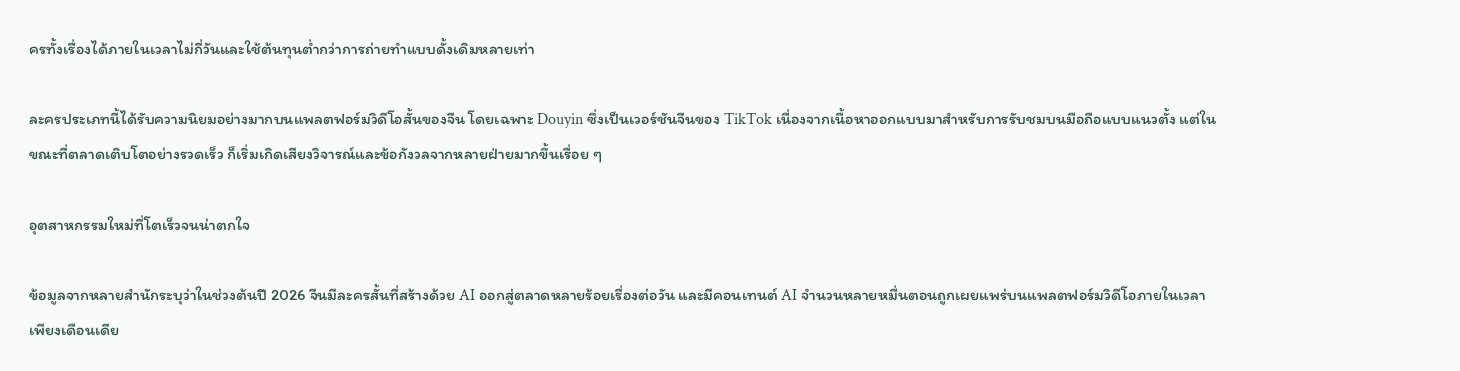ครทั้งเรื่องได้ภายในเวลาไม่กี่วันและใช้ต้นทุนต่ำกว่าการถ่ายทำแบบดั้งเดิมหลายเท่า

ละครประเภทนี้ได้รับความนิยมอย่างมากบนแพลตฟอร์มวิดีโอสั้นของจีน โดยเฉพาะ Douyin ซึ่งเป็นเวอร์ชันจีนของ TikTok เนื่องจากเนื้อหาออกแบบมาสำหรับการรับชมบนมือถือแบบแนวตั้ง แต่ในขณะที่ตลาดเติบโตอย่างรวดเร็ว ก็เริ่มเกิดเสียงวิจารณ์และข้อกังวลจากหลายฝ่ายมากขึ้นเรื่อย ๆ

อุตสาหกรรมใหม่ที่โตเร็วจนน่าตกใจ

ข้อมูลจากหลายสำนักระบุว่าในช่วงต้นปี 2026 จีนมีละครสั้นที่สร้างด้วย AI ออกสู่ตลาดหลายร้อยเรื่องต่อวัน และมีคอนเทนต์ AI จำนวนหลายหมื่นตอนถูกเผยแพร่บนแพลตฟอร์มวิดีโอภายในเวลาเพียงเดือนเดีย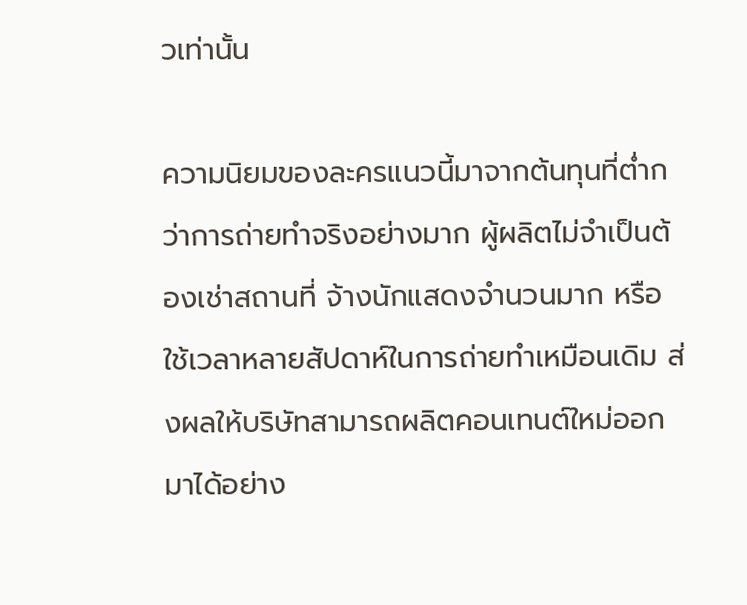วเท่านั้น

ความนิยมของละครแนวนี้มาจากต้นทุนที่ต่ำกว่าการถ่ายทำจริงอย่างมาก ผู้ผลิตไม่จำเป็นต้องเช่าสถานที่ จ้างนักแสดงจำนวนมาก หรือใช้เวลาหลายสัปดาห์ในการถ่ายทำเหมือนเดิม ส่งผลให้บริษัทสามารถผลิตคอนเทนต์ใหม่ออกมาได้อย่าง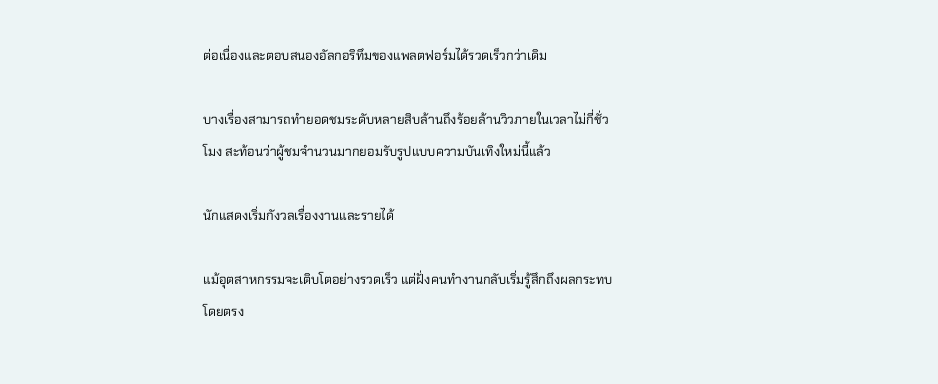ต่อเนื่องและตอบสนองอัลกอริทึมของแพลตฟอร์มได้รวดเร็วกว่าเดิม

บางเรื่องสามารถทำยอดชมระดับหลายสิบล้านถึงร้อยล้านวิวภายในเวลาไม่กี่ชั่วโมง สะท้อนว่าผู้ชมจำนวนมากยอมรับรูปแบบความบันเทิงใหม่นี้แล้ว

นักแสดงเริ่มกังวลเรื่องงานและรายได้

แม้อุตสาหกรรมจะเติบโตอย่างรวดเร็ว แต่ฝั่งคนทำงานกลับเริ่มรู้สึกถึงผลกระทบโดยตรง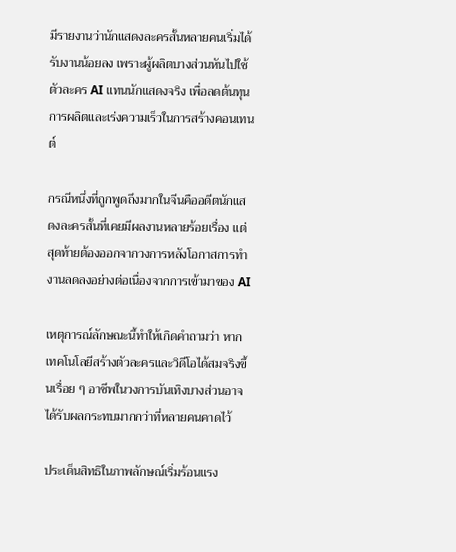มีรายงานว่านักแสดงละครสั้นหลายคนเริ่มได้รับงานน้อยลง เพราะผู้ผลิตบางส่วนหันไปใช้ตัวละคร AI แทนนักแสดงจริง เพื่อลดต้นทุนการผลิตและเร่งความเร็วในการสร้างคอนเทนต์

กรณีหนึ่งที่ถูกพูดถึงมากในจีนคืออดีตนักแสดงละครสั้นที่เคยมีผลงานหลายร้อยเรื่อง แต่สุดท้ายต้องออกจากวงการหลังโอกาสการทำงานลดลงอย่างต่อเนื่องจากการเข้ามาของ AI

เหตุการณ์ลักษณะนี้ทำให้เกิดคำถามว่า หากเทคโนโลยีสร้างตัวละครและวิดีโอได้สมจริงขึ้นเรื่อย ๆ อาชีพในวงการบันเทิงบางส่วนอาจได้รับผลกระทบมากกว่าที่หลายคนคาดไว้

ประเด็นสิทธิในภาพลักษณ์เริ่มร้อนแรง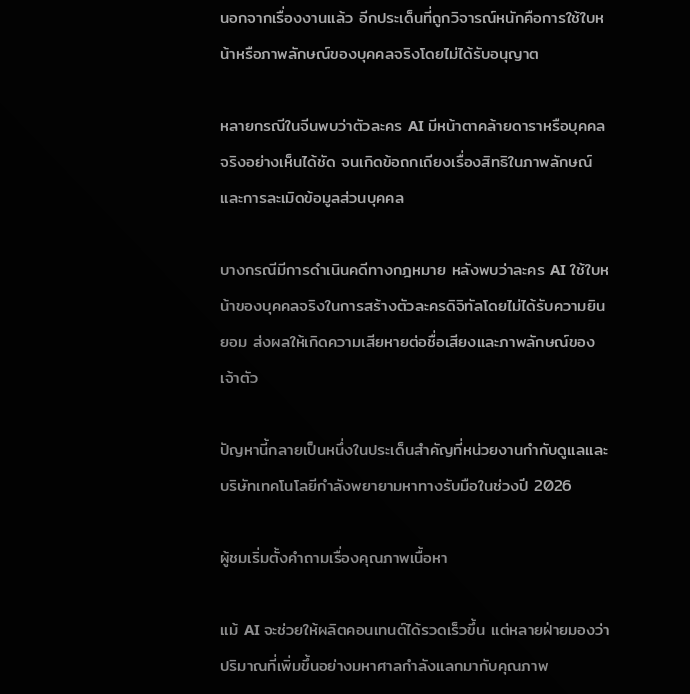นอกจากเรื่องงานแล้ว อีกประเด็นที่ถูกวิจารณ์หนักคือการใช้ใบหน้าหรือภาพลักษณ์ของบุคคลจริงโดยไม่ได้รับอนุญาต

หลายกรณีในจีนพบว่าตัวละคร AI มีหน้าตาคล้ายดาราหรือบุคคลจริงอย่างเห็นได้ชัด จนเกิดข้อถกเถียงเรื่องสิทธิในภาพลักษณ์และการละเมิดข้อมูลส่วนบุคคล

บางกรณีมีการดำเนินคดีทางกฎหมาย หลังพบว่าละคร AI ใช้ใบหน้าของบุคคลจริงในการสร้างตัวละครดิจิทัลโดยไม่ได้รับความยินยอม ส่งผลให้เกิดความเสียหายต่อชื่อเสียงและภาพลักษณ์ของเจ้าตัว

ปัญหานี้กลายเป็นหนึ่งในประเด็นสำคัญที่หน่วยงานกำกับดูแลและบริษัทเทคโนโลยีกำลังพยายามหาทางรับมือในช่วงปี 2026

ผู้ชมเริ่มตั้งคำถามเรื่องคุณภาพเนื้อหา

แม้ AI จะช่วยให้ผลิตคอนเทนต์ได้รวดเร็วขึ้น แต่หลายฝ่ายมองว่าปริมาณที่เพิ่มขึ้นอย่างมหาศาลกำลังแลกมากับคุณภาพ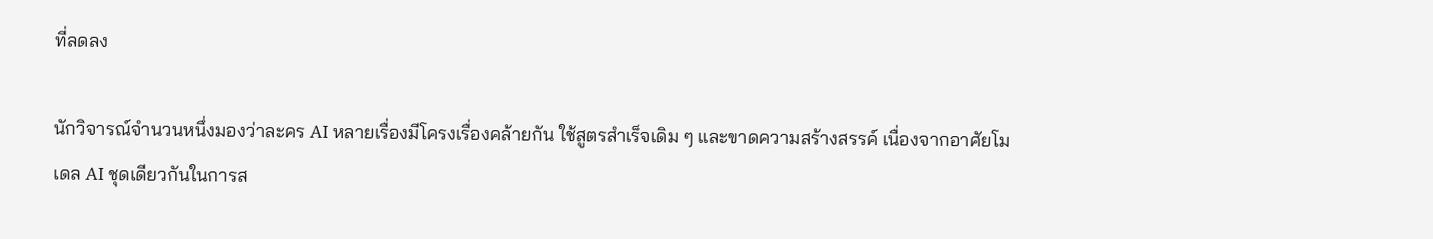ที่ลดลง

นักวิจารณ์จำนวนหนึ่งมองว่าละคร AI หลายเรื่องมีโครงเรื่องคล้ายกัน ใช้สูตรสำเร็จเดิม ๆ และขาดความสร้างสรรค์ เนื่องจากอาศัยโมเดล AI ชุดเดียวกันในการส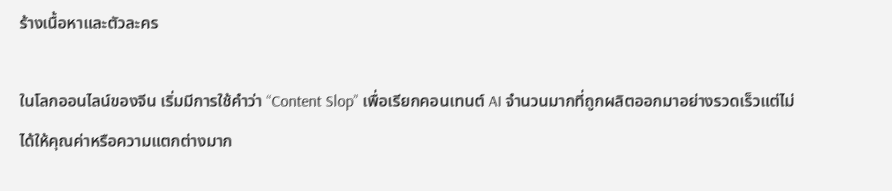ร้างเนื้อหาและตัวละคร

ในโลกออนไลน์ของจีน เริ่มมีการใช้คำว่า “Content Slop” เพื่อเรียกคอนเทนต์ AI จำนวนมากที่ถูกผลิตออกมาอย่างรวดเร็วแต่ไม่ได้ให้คุณค่าหรือความแตกต่างมาก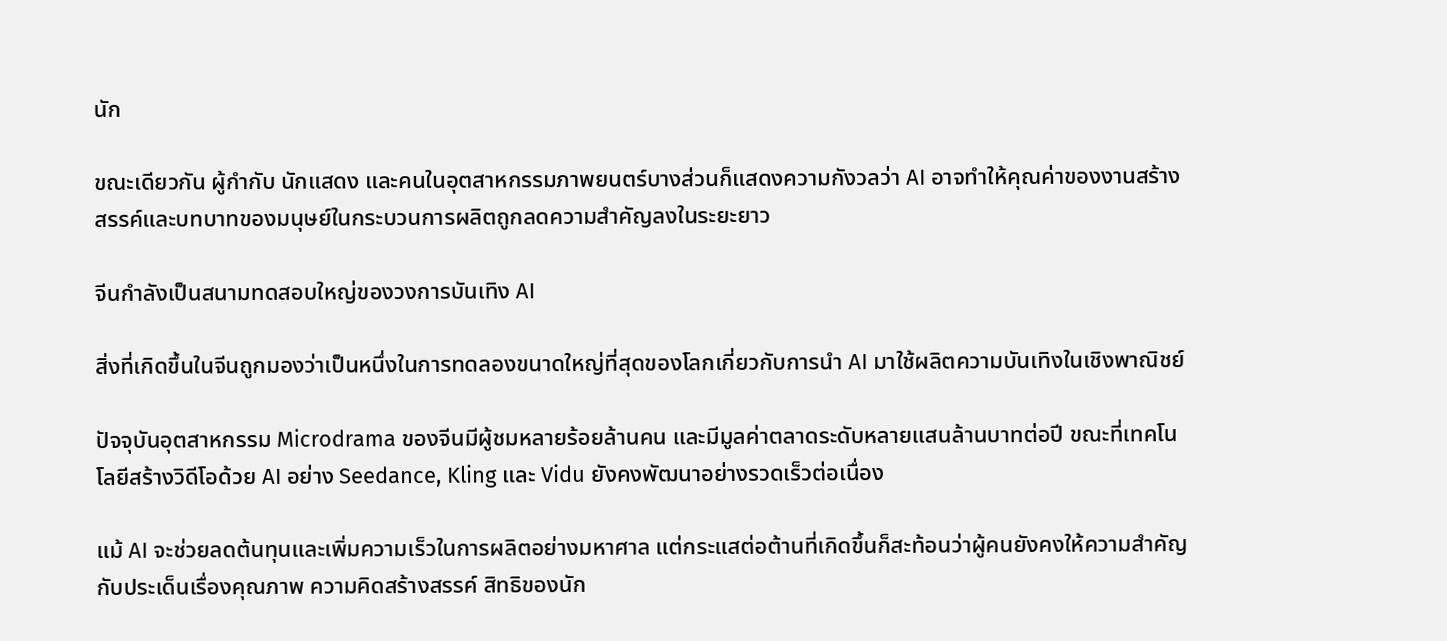นัก

ขณะเดียวกัน ผู้กำกับ นักแสดง และคนในอุตสาหกรรมภาพยนตร์บางส่วนก็แสดงความกังวลว่า AI อาจทำให้คุณค่าของงานสร้างสรรค์และบทบาทของมนุษย์ในกระบวนการผลิตถูกลดความสำคัญลงในระยะยาว

จีนกำลังเป็นสนามทดสอบใหญ่ของวงการบันเทิง AI

สิ่งที่เกิดขึ้นในจีนถูกมองว่าเป็นหนึ่งในการทดลองขนาดใหญ่ที่สุดของโลกเกี่ยวกับการนำ AI มาใช้ผลิตความบันเทิงในเชิงพาณิชย์

ปัจจุบันอุตสาหกรรม Microdrama ของจีนมีผู้ชมหลายร้อยล้านคน และมีมูลค่าตลาดระดับหลายแสนล้านบาทต่อปี ขณะที่เทคโนโลยีสร้างวิดีโอด้วย AI อย่าง Seedance, Kling และ Vidu ยังคงพัฒนาอย่างรวดเร็วต่อเนื่อง

แม้ AI จะช่วยลดต้นทุนและเพิ่มความเร็วในการผลิตอย่างมหาศาล แต่กระแสต่อต้านที่เกิดขึ้นก็สะท้อนว่าผู้คนยังคงให้ความสำคัญกับประเด็นเรื่องคุณภาพ ความคิดสร้างสรรค์ สิทธิของนัก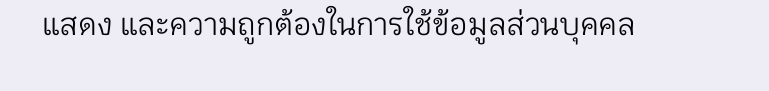แสดง และความถูกต้องในการใช้ข้อมูลส่วนบุคคล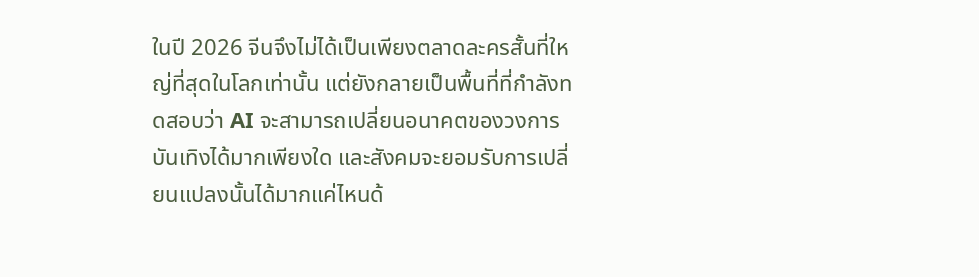ในปี 2026 จีนจึงไม่ได้เป็นเพียงตลาดละครสั้นที่ใหญ่ที่สุดในโลกเท่านั้น แต่ยังกลายเป็นพื้นที่ที่กำลังทดสอบว่า AI จะสามารถเปลี่ยนอนาคตของวงการบันเทิงได้มากเพียงใด และสังคมจะยอมรับการเปลี่ยนแปลงนั้นได้มากแค่ไหนด้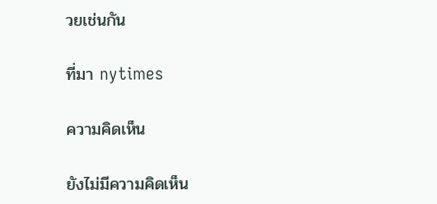วยเช่นกัน

ที่มา nytimes

ความคิดเห็น

ยังไม่มีความคิดเห็น